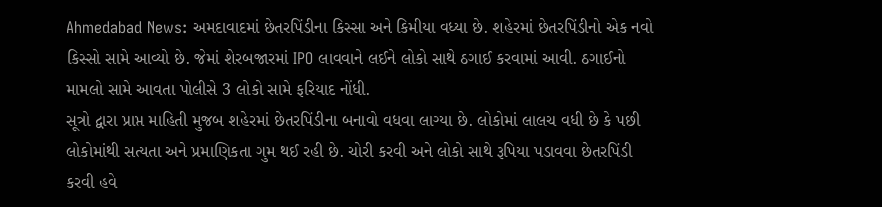Ahmedabad News: અમદાવાદમાં છેતરપિંડીના કિસ્સા અને કિમીયા વધ્યા છે. શહેરમાં છેતરપિંડીનો એક નવો કિસ્સો સામે આવ્યો છે. જેમાં શેરબજારમાં IPO લાવવાને લઈને લોકો સાથે ઠગાઈ કરવામાં આવી. ઠગાઈનો મામલો સામે આવતા પોલીસે 3 લોકો સામે ફરિયાદ નોંધી.
સૂત્રો દ્વારા પ્રાપ્ત માહિતી મુજબ શહેરમાં છેતરપિંડીના બનાવો વધવા લાગ્યા છે. લોકોમાં લાલચ વધી છે કે પછી લોકોમાંથી સત્યતા અને પ્રમાણિકતા ગુમ થઈ રહી છે. ચોરી કરવી અને લોકો સાથે રૂપિયા પડાવવા છેતરપિંડી કરવી હવે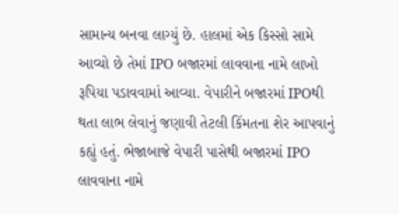સામાન્ય બનવા લાગ્યું છે. હાલમાં એક કિસ્સો સામે આવ્યો છે તેમાં IPO બજારમાં લાવવાના નામે લાખો રૂપિયા પડાવવામાં આવ્યા. વેપારીને બજારમાં IPOથી થતા લાભ લેવાનું જણાવી તેટલી કિંમતના શેર આપવાનું કહ્યું હતું. ભેજાબાજે વેપારી પાસેથી બજારમાં IPO લાવવાના નામે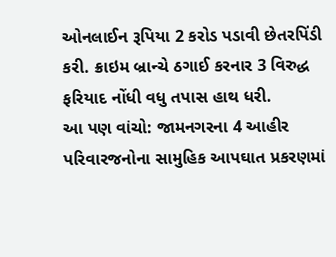ઓનલાઈન રૂપિયા 2 કરોડ પડાવી છેતરપિંડી કરી. ક્રાઇમ બ્રાન્ચે ઠગાઈ કરનાર 3 વિરુદ્ધ ફરિયાદ નોંધી વધુ તપાસ હાથ ધરી.
આ પણ વાંચો: જામનગરના 4 આહીર પરિવારજનોના સામુહિક આપઘાત પ્રકરણમાં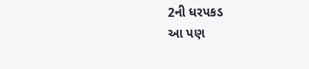2ની ધરપકડ
આ પણ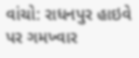વાંચો: રાધનપુર હાઇવે પર ગમખ્વાર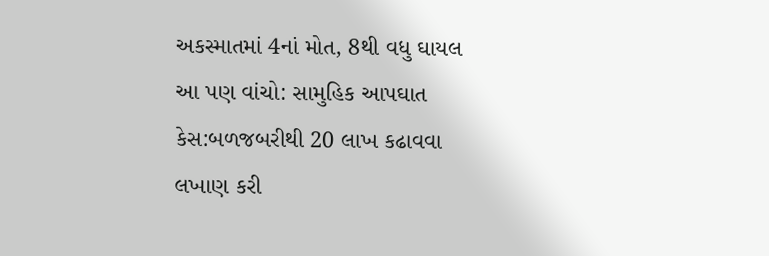અકસ્માતમાં 4નાં મોત, 8થી વધુ ઘાયલ
આ પણ વાંચો: સામુહિક આપઘાત કેસ:બળજબરીથી 20 લાખ કઢાવવા લખાણ કરી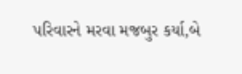પરિવારને મરવા મજબુર કર્યા,બે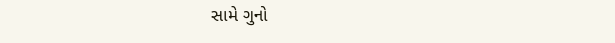સામે ગુનો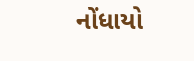નોંધાયો